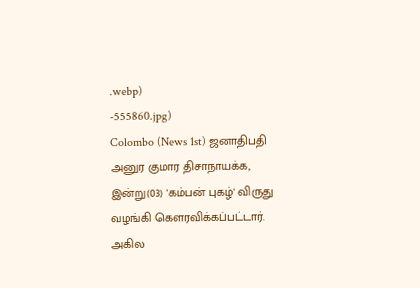.webp)
-555860.jpg)
Colombo (News 1st) ஜனாதிபதி அனுர குமார திசாநாயக்க, இன்று(03) 'கம்பன் புகழ்' விருது வழங்கி கௌரவிக்கப்பட்டார்.
அகில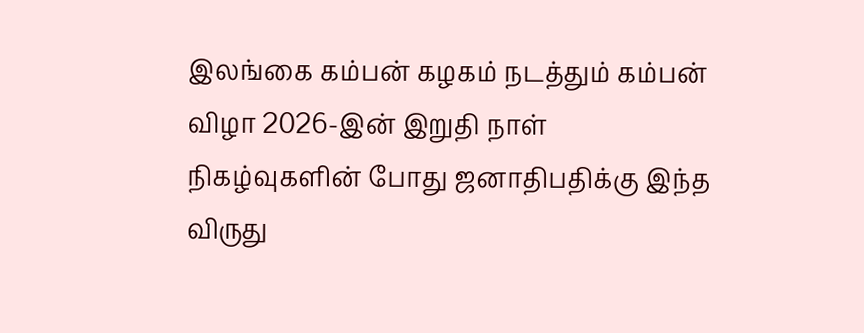இலங்கை கம்பன் கழகம் நடத்தும் கம்பன் விழா 2026-இன் இறுதி நாள் நிகழ்வுகளின் போது ஜனாதிபதிக்கு இந்த விருது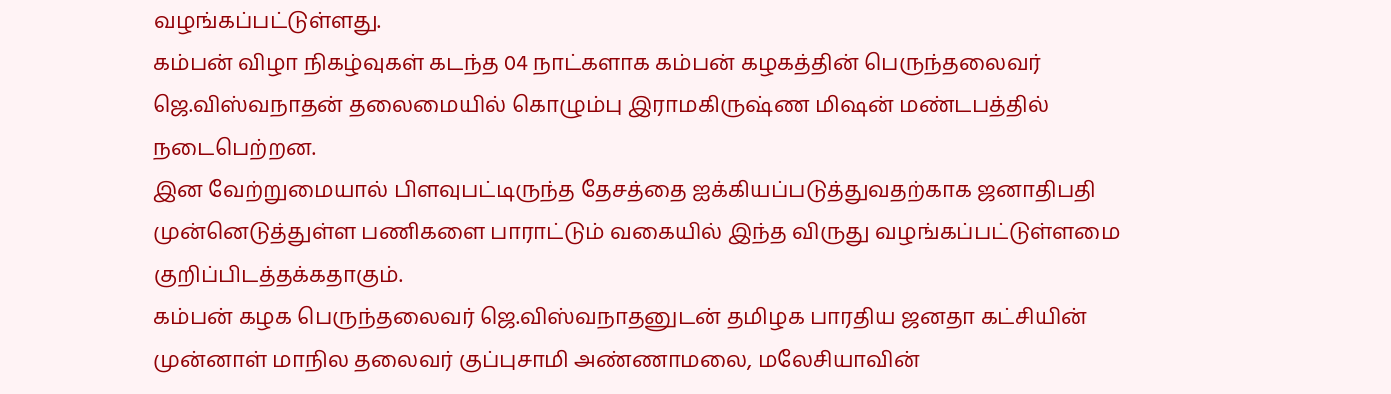வழங்கப்பட்டுள்ளது.
கம்பன் விழா நிகழ்வுகள் கடந்த 04 நாட்களாக கம்பன் கழகத்தின் பெருந்தலைவர் ஜெ.விஸ்வநாதன் தலைமையில் கொழும்பு இராமகிருஷ்ண மிஷன் மண்டபத்தில் நடைபெற்றன.
இன வேற்றுமையால் பிளவுபட்டிருந்த தேசத்தை ஐக்கியப்படுத்துவதற்காக ஜனாதிபதி முன்னெடுத்துள்ள பணிகளை பாராட்டும் வகையில் இந்த விருது வழங்கப்பட்டுள்ளமை குறிப்பிடத்தக்கதாகும்.
கம்பன் கழக பெருந்தலைவர் ஜெ.விஸ்வநாதனுடன் தமிழக பாரதிய ஜனதா கட்சியின் முன்னாள் மாநில தலைவர் குப்புசாமி அண்ணாமலை, மலேசியாவின்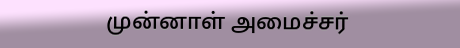முன்னாள் அமைச்சர்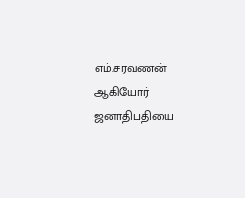எம்.சரவணன் ஆகியோர் ஜனாதிபதியை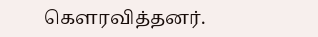கௌரவித்தனர்.